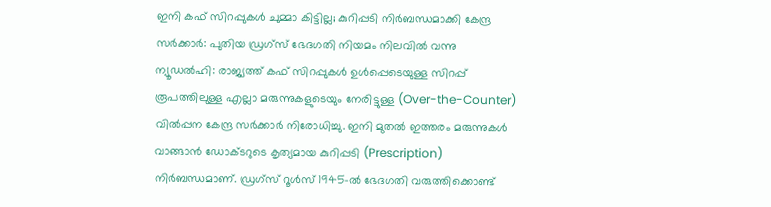ഇനി കഫ് സിറപ്പുകൾ ചുമ്മാ കിട്ടില്ല; കുറിപ്പടി നിർബന്ധമാക്കി കേന്ദ്ര സർക്കാർ: പുതിയ ഡ്രഗ്സ് ഭേദഗതി നിയമം നിലവിൽ വന്നു
ന്യൂഡൽഹി: രാജ്യത്ത് കഫ് സിറപ്പുകൾ ഉൾപ്പെടെയുള്ള സിറപ്പ് രൂപത്തിലുള്ള എല്ലാ മരുന്നുകളുടെയും നേരിട്ടുള്ള (Over-the-Counter) വിൽപ്പന കേന്ദ്ര സർക്കാർ നിരോധിച്ചു. ഇനി മുതൽ ഇത്തരം മരുന്നുകൾ വാങ്ങാൻ ഡോക്ടറുടെ കൃത്യമായ കുറിപ്പടി (Prescription) നിർബന്ധമാണ്. ഡ്രഗ്സ് റൂൾസ് 1945-ൽ ഭേദഗതി വരുത്തിക്കൊണ്ട്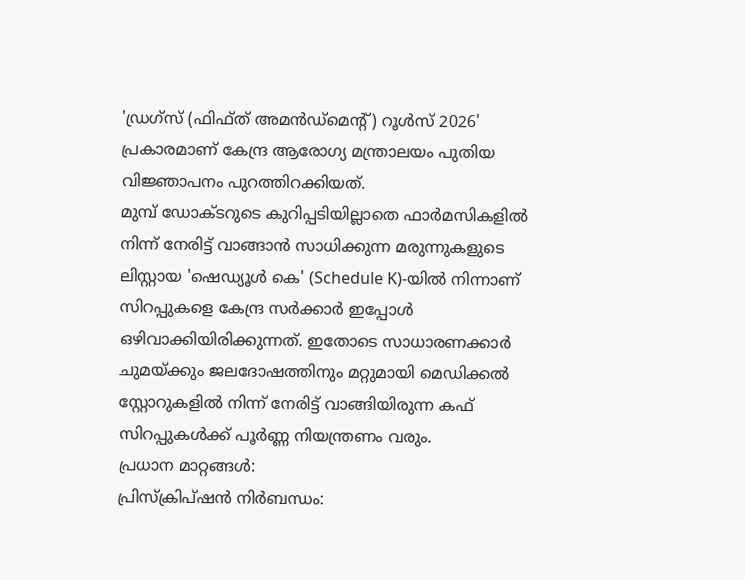'ഡ്രഗ്സ് (ഫിഫ്ത് അമൻഡ്മെന്റ്) റൂൾസ് 2026' പ്രകാരമാണ് കേന്ദ്ര ആരോഗ്യ മന്ത്രാലയം പുതിയ വിജ്ഞാപനം പുറത്തിറക്കിയത്.
മുമ്പ് ഡോക്ടറുടെ കുറിപ്പടിയില്ലാതെ ഫാർമസികളിൽ നിന്ന് നേരിട്ട് വാങ്ങാൻ സാധിക്കുന്ന മരുന്നുകളുടെ ലിസ്റ്റായ 'ഷെഡ്യൂൾ കെ' (Schedule K)-യിൽ നിന്നാണ് സിറപ്പുകളെ കേന്ദ്ര സർക്കാർ ഇപ്പോൾ ഒഴിവാക്കിയിരിക്കുന്നത്. ഇതോടെ സാധാരണക്കാർ ചുമയ്ക്കും ജലദോഷത്തിനും മറ്റുമായി മെഡിക്കൽ സ്റ്റോറുകളിൽ നിന്ന് നേരിട്ട് വാങ്ങിയിരുന്ന കഫ് സിറപ്പുകൾക്ക് പൂർണ്ണ നിയന്ത്രണം വരും.
പ്രധാന മാറ്റങ്ങൾ:
പ്രിസ്ക്രിപ്ഷൻ നിർബന്ധം: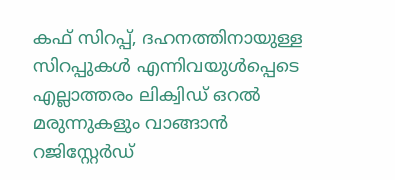കഫ് സിറപ്പ്, ദഹനത്തിനായുള്ള സിറപ്പുകൾ എന്നിവയുൾപ്പെടെ എല്ലാത്തരം ലിക്വിഡ് ഒറൽ മരുന്നുകളും വാങ്ങാൻ റജിസ്റ്റേർഡ്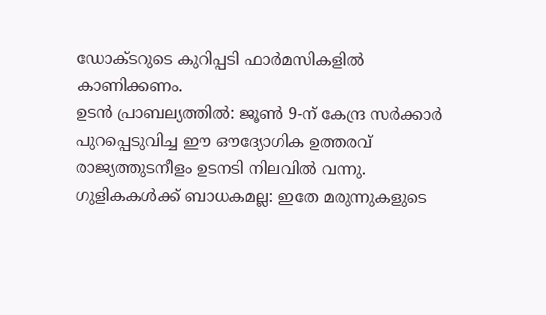ഡോക്ടറുടെ കുറിപ്പടി ഫാർമസികളിൽ കാണിക്കണം.
ഉടൻ പ്രാബല്യത്തിൽ: ജൂൺ 9-ന് കേന്ദ്ര സർക്കാർ പുറപ്പെടുവിച്ച ഈ ഔദ്യോഗിക ഉത്തരവ് രാജ്യത്തുടനീളം ഉടനടി നിലവിൽ വന്നു.
ഗുളികകൾക്ക് ബാധകമല്ല: ഇതേ മരുന്നുകളുടെ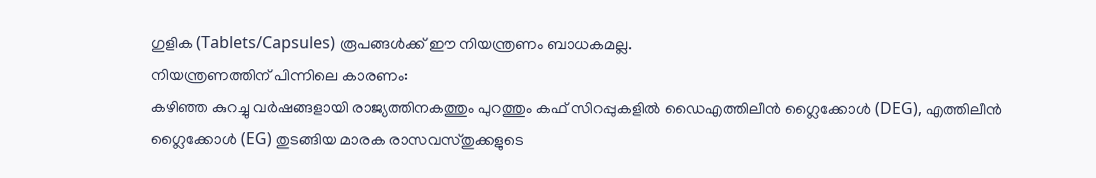ഗുളിക (Tablets/Capsules) രൂപങ്ങൾക്ക് ഈ നിയന്ത്രണം ബാധകമല്ല.
നിയന്ത്രണത്തിന് പിന്നിലെ കാരണം:
കഴിഞ്ഞ കുറച്ചു വർഷങ്ങളായി രാജ്യത്തിനകത്തും പുറത്തും കഫ് സിറപ്പുകളിൽ ഡൈഎത്തിലീൻ ഗ്ലൈക്കോൾ (DEG), എത്തിലീൻ ഗ്ലൈക്കോൾ (EG) തുടങ്ങിയ മാരക രാസവസ്തുക്കളുടെ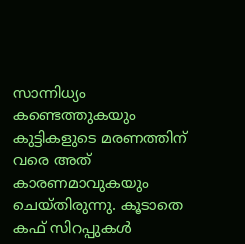സാന്നിധ്യം കണ്ടെത്തുകയും കുട്ടികളുടെ മരണത്തിന് വരെ അത് കാരണമാവുകയും ചെയ്തിരുന്നു. കൂടാതെ കഫ് സിറപ്പുകൾ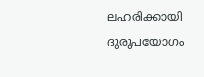ലഹരിക്കായി ദുരുപയോഗം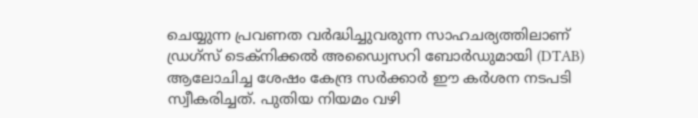ചെയ്യുന്ന പ്രവണത വർദ്ധിച്ചുവരുന്ന സാഹചര്യത്തിലാണ് ഡ്രഗ്സ് ടെക്നിക്കൽ അഡ്വൈസറി ബോർഡുമായി (DTAB) ആലോചിച്ച ശേഷം കേന്ദ്ര സർക്കാർ ഈ കർശന നടപടി സ്വീകരിച്ചത്. പുതിയ നിയമം വഴി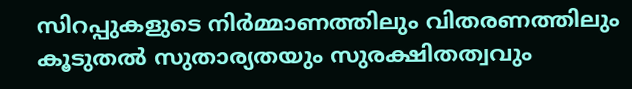സിറപ്പുകളുടെ നിർമ്മാണത്തിലും വിതരണത്തിലും കൂടുതൽ സുതാര്യതയും സുരക്ഷിതത്വവും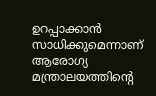ഉറപ്പാക്കാൻ സാധിക്കുമെന്നാണ് ആരോഗ്യ മന്ത്രാലയത്തിന്റെ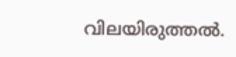വിലയിരുത്തൽ.